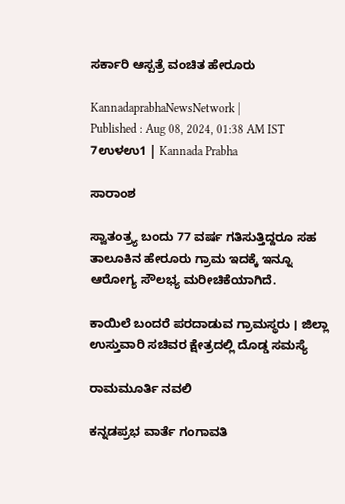ಸರ್ಕಾರಿ ಆಸ್ಪತ್ರೆ ವಂಚಿತ ಹೇರೂರು

KannadaprabhaNewsNetwork |
Published : Aug 08, 2024, 01:38 AM IST
7ಉಳಉ1 | Kannada Prabha

ಸಾರಾಂಶ

ಸ್ವಾತಂತ್ರ್ಯ ಬಂದು 77 ವರ್ಷ ಗತಿಸುತ್ತಿದ್ದರೂ ಸಹ ತಾಲೂಕಿನ ಹೇರೂರು ಗ್ರಾಮ ಇದಕ್ಕೆ ಇನ್ನೂ ಆರೋಗ್ಯ ಸೌಲಭ್ಯ ಮರೀಚಿಕೆಯಾಗಿದೆ.

ಕಾಯಿಲೆ ಬಂದರೆ ಪರದಾಡುವ ಗ್ರಾಮಸ್ಥರು । ಜಿಲ್ಲಾ ಉಸ್ತುವಾರಿ ಸಚಿವರ ಕ್ಷೇತ್ರದಲ್ಲಿ ದೊಡ್ಡ ಸಮಸ್ಯೆ

ರಾಮಮೂರ್ತಿ ನವಲಿ

ಕನ್ನಡಪ್ರಭ ವಾರ್ತೆ ಗಂಗಾವತಿ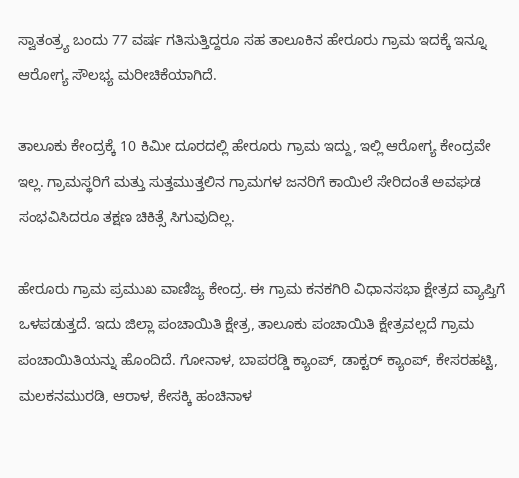ಸ್ವಾತಂತ್ರ್ಯ ಬಂದು 77 ವರ್ಷ ಗತಿಸುತ್ತಿದ್ದರೂ ಸಹ ತಾಲೂಕಿನ ಹೇರೂರು ಗ್ರಾಮ ಇದಕ್ಕೆ ಇನ್ನೂ ಆರೋಗ್ಯ ಸೌಲಭ್ಯ ಮರೀಚಿಕೆಯಾಗಿದೆ.

ತಾಲೂಕು ಕೇಂದ್ರಕ್ಕೆ 10 ಕಿಮೀ ದೂರದಲ್ಲಿ ಹೇರೂರು ಗ್ರಾಮ ಇದ್ದು, ಇಲ್ಲಿ ಆರೋಗ್ಯ ಕೇಂದ್ರವೇ ಇಲ್ಲ. ಗ್ರಾಮಸ್ಥರಿಗೆ ಮತ್ತು ಸುತ್ತಮುತ್ತಲಿನ ಗ್ರಾಮಗಳ ಜನರಿಗೆ ಕಾಯಿಲೆ ಸೇರಿದಂತೆ ಅವಘಡ ಸಂಭವಿಸಿದರೂ ತಕ್ಷಣ ಚಿಕಿತ್ಸೆ ಸಿಗುವುದಿಲ್ಲ.

ಹೇರೂರು ಗ್ರಾಮ ಪ್ರಮುಖ ವಾಣಿಜ್ಯ ಕೇಂದ್ರ. ಈ ಗ್ರಾಮ ಕನಕಗಿರಿ ವಿಧಾನಸಭಾ ಕ್ಷೇತ್ರದ ವ್ಯಾಪ್ತಿಗೆ ಒಳಪಡುತ್ತದೆ. ಇದು ಜಿಲ್ಲಾ ಪಂಚಾಯಿತಿ ಕ್ಷೇತ್ರ, ತಾಲೂಕು ಪಂಚಾಯಿತಿ ಕ್ಷೇತ್ರವಲ್ಲದೆ ಗ್ರಾಮ ಪಂಚಾಯಿತಿಯನ್ನು ಹೊಂದಿದೆ. ಗೋನಾಳ, ಬಾಪರಡ್ಡಿ ಕ್ಯಾಂಪ್, ಡಾಕ್ಟರ್ ಕ್ಯಾಂಪ್, ಕೇಸರಹಟ್ಟಿ, ಮಲಕನಮುರಡಿ, ಆರಾಳ, ಕೇಸಕ್ಕಿ ಹಂಚಿನಾಳ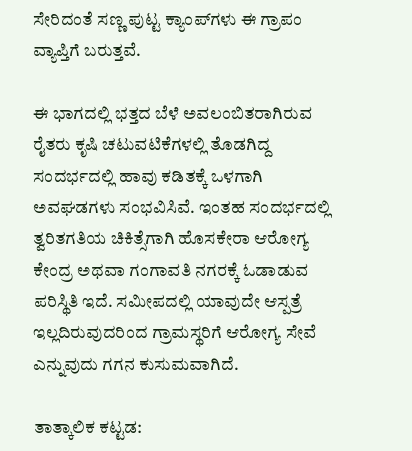ಸೇರಿದಂತೆ ಸಣ್ಣ ಪುಟ್ಟ ಕ್ಯಾಂಪ್‌ಗಳು ಈ ಗ್ರಾಪಂ ವ್ಯಾಪ್ತಿಗೆ ಬರುತ್ತವೆ.

ಈ ಭಾಗದಲ್ಲಿ ಭತ್ತದ ಬೆಳೆ ಅವಲಂಬಿತರಾಗಿರುವ ರೈತರು ಕೃಷಿ ಚಟುವಟಿಕೆಗಳಲ್ಲಿ ತೊಡಗಿದ್ದ ಸಂದರ್ಭದಲ್ಲಿ ಹಾವು ಕಡಿತಕ್ಕೆ ಒಳಗಾಗಿ ಅವಘಡಗಳು ಸಂಭವಿಸಿವೆ. ಇಂತಹ ಸಂದರ್ಭದಲ್ಲಿ ತ್ವರಿತಗತಿಯ ಚಿಕಿತ್ಸೆಗಾಗಿ ಹೊಸಕೇರಾ ಆರೋಗ್ಯ ಕೇಂದ್ರ ಅಥವಾ ಗಂಗಾವತಿ ನಗರಕ್ಕೆ ಓಡಾಡುವ ಪರಿಸ್ಥಿತಿ ಇದೆ. ಸಮೀಪದಲ್ಲಿ ಯಾವುದೇ ಆಸ್ಪತ್ರೆ ಇಲ್ಲದಿರುವುದರಿಂದ ಗ್ರಾಮಸ್ಥರಿಗೆ ಆರೋಗ್ಯ ಸೇವೆ ಎನ್ನುವುದು ಗಗನ ಕುಸುಮವಾಗಿದೆ.

ತಾತ್ಕಾಲಿಕ ಕಟ್ಟಡ: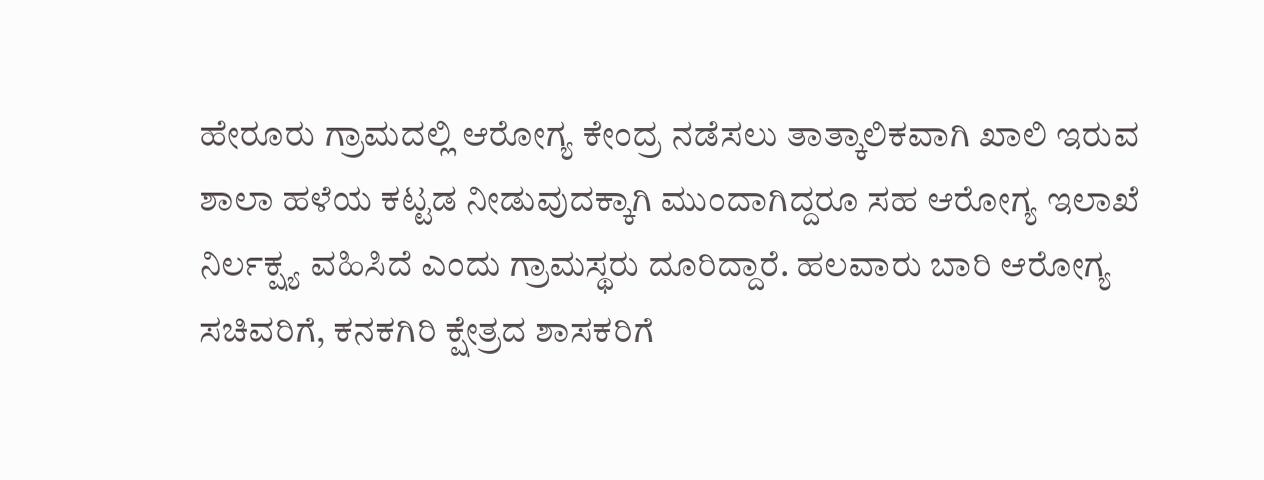ಹೇರೂರು ಗ್ರಾಮದಲ್ಲಿ ಆರೋಗ್ಯ ಕೇಂದ್ರ ನಡೆಸಲು ತಾತ್ಕಾಲಿಕವಾಗಿ ಖಾಲಿ ಇರುವ ಶಾಲಾ ಹಳೆಯ ಕಟ್ಟಡ ನೀಡುವುದಕ್ಕಾಗಿ ಮುಂದಾಗಿದ್ದರೂ ಸಹ ಆರೋಗ್ಯ ಇಲಾಖೆ ನಿರ್ಲಕ್ಷ್ಯ ವಹಿಸಿದೆ ಎಂದು ಗ್ರಾಮಸ್ಥರು ದೂರಿದ್ದಾರೆ. ಹಲವಾರು ಬಾರಿ ಆರೋಗ್ಯ ಸಚಿವರಿಗೆ, ಕನಕಗಿರಿ ಕ್ಷೇತ್ರದ ಶಾಸಕರಿಗೆ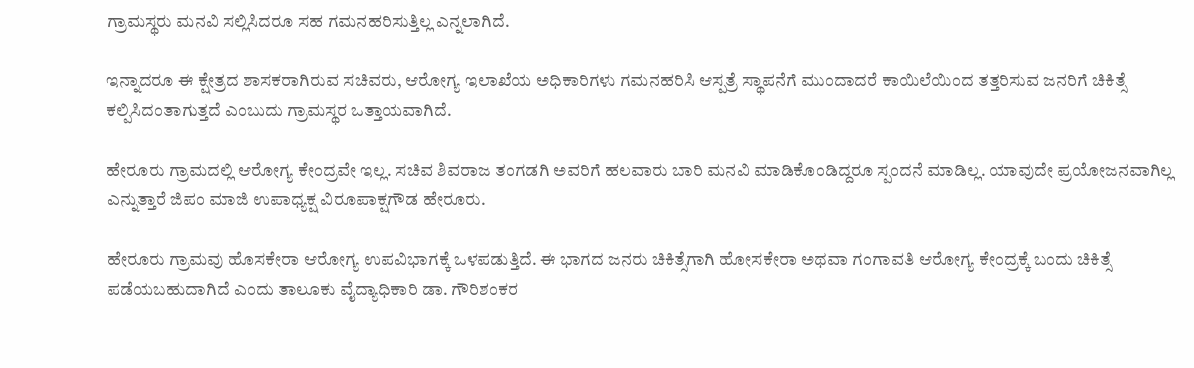ಗ್ರಾಮಸ್ಥರು ಮನವಿ ಸಲ್ಲಿಸಿದರೂ ಸಹ ಗಮನಹರಿಸುತ್ತಿಲ್ಲ ಎನ್ನಲಾಗಿದೆ.

ಇನ್ನಾದರೂ ಈ ಕ್ಷೇತ್ರದ ಶಾಸಕರಾಗಿರುವ ಸಚಿವರು, ಆರೋಗ್ಯ ಇಲಾಖೆಯ ಅಧಿಕಾರಿಗಳು ಗಮನಹರಿಸಿ ಆಸ್ಪತ್ರೆ ಸ್ಥಾಪನೆಗೆ ಮುಂದಾದರೆ ಕಾಯಿಲೆಯಿಂದ ತತ್ತರಿಸುವ ಜನರಿಗೆ ಚಿಕಿತ್ಸೆ ಕಲ್ಪಿಸಿದಂತಾಗುತ್ತದೆ ಎಂಬುದು ಗ್ರಾಮಸ್ಥರ ಒತ್ತಾಯವಾಗಿದೆ.

ಹೇರೂರು ಗ್ರಾಮದಲ್ಲಿ ಆರೋಗ್ಯ ಕೇಂದ್ರವೇ ಇಲ್ಲ. ಸಚಿವ ಶಿವರಾಜ ತಂಗಡಗಿ ಅವರಿಗೆ ಹಲವಾರು ಬಾರಿ ಮನವಿ ಮಾಡಿಕೊಂಡಿದ್ದರೂ ಸ್ಪಂದನೆ ಮಾಡಿಲ್ಲ. ಯಾವುದೇ ಪ್ರಯೋಜನವಾಗಿಲ್ಲ ಎನ್ನುತ್ತಾರೆ ಜಿಪಂ ಮಾಜಿ ಉಪಾಧ್ಯಕ್ಷ ವಿರೂಪಾಕ್ಷಗೌಡ ಹೇರೂರು.

ಹೇರೂರು ಗ್ರಾಮವು ಹೊಸಕೇರಾ ಆರೋಗ್ಯ ಉಪವಿಭಾಗಕ್ಕೆ ಒಳಪಡುತ್ತಿದೆ. ಈ ಭಾಗದ ಜನರು ಚಿಕಿತ್ಸೆಗಾಗಿ ಹೋಸಕೇರಾ ಅಥವಾ ಗಂಗಾವತಿ ಆರೋಗ್ಯ ಕೇಂದ್ರಕ್ಕೆ ಬಂದು ಚಿಕಿತ್ಸೆ ಪಡೆಯಬಹುದಾಗಿದೆ ಎಂದು ತಾಲೂಕು ವೈದ್ಯಾಧಿಕಾರಿ ಡಾ. ಗೌರಿಶಂಕರ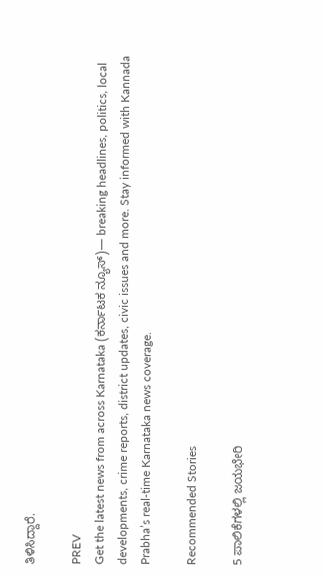ತಿಳಿಸಿದ್ದಾರೆ.

PREV
Get the latest news from across Karnataka (ಕರ್ನಾಟಕ ನ್ಯೂಸ್)— breaking headlines, politics, local developments, crime reports, district updates, civic issues and more. Stay informed with Kannada Prabha’s real‑time Karnataka news coverage.

Recommended Stories

5 ಪಾಲಿಕೆಗಳಲ್ಲಿ ಜಯಭೇರಿ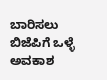ಬಾರಿಸಲು ಬಿಜೆಪಿಗೆ ಒಳ್ಳೆ ಅವಕಾಶ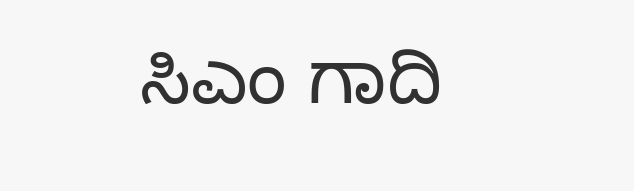ಸಿಎಂ ಗಾದಿ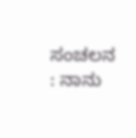ಸಂಚಲನ : ನಾನು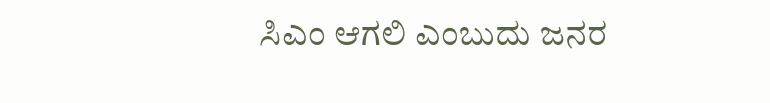ಸಿಎಂ ಆಗಲಿ ಎಂಬುದು ಜನರ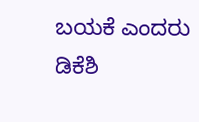ಬಯಕೆ ಎಂದರು ಡಿಕೆಶಿ